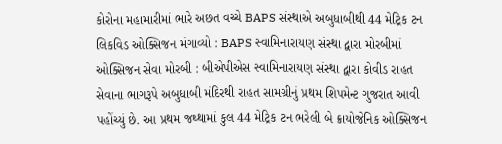કોરોના મહામારીમાં ભારે અછત વચ્ચે BAPS સંસ્થાએ અબુધાબીથી 44 મેટ્રિક ટન લિકવિડ ઓક્સિજન મંગાવ્યો : BAPS સ્વામિનારાયણ સંસ્થા દ્વારા મોરબીમાં ઓક્સિજન સેવા મોરબી : બીએપીએસ સ્વામિનારાયણ સંસ્થા દ્વારા કોવીડ રાહત સેવાના ભાગરૂપે અબુધાબી મંદિરથી રાહત સામગ્રીનું પ્રથમ શિપમેન્ટ ગુજરાત આવી પહોંચ્યું છે. આ પ્રથમ જથ્થામાં કુલ 44 મેટ્રિક ટન ભરેલી બે ક્રાયોજેનિક ઓક્સિજન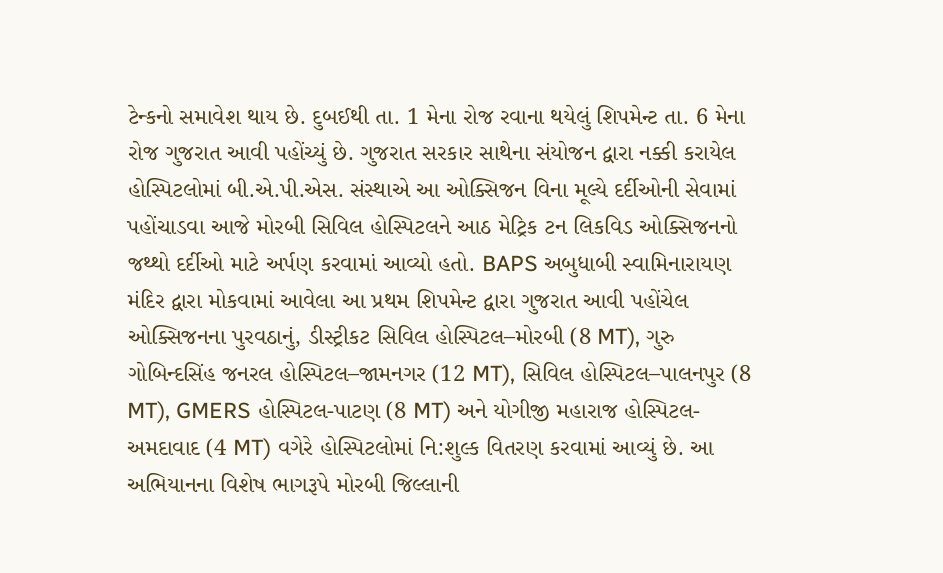ટેન્કનો સમાવેશ થાય છે. દુબઈથી તા. 1 મેના રોજ રવાના થયેલું શિપમેન્ટ તા. 6 મેના રોજ ગુજરાત આવી પહોંચ્યું છે. ગુજરાત સરકાર સાથેના સંયોજન દ્વારા નક્કી કરાયેલ હોસ્પિટલોમાં બી.એ.પી.એસ. સંસ્થાએ આ ઓક્સિજન વિના મૂલ્યે દર્દીઓની સેવામાં પહોંચાડવા આજે મોરબી સિવિલ હોસ્પિટલને આઠ મેટ્રિક ટન લિકવિડ ઓક્સિજનનો જથ્થો દર્દીઓ માટે અર્પણ કરવામાં આવ્યો હતો. BAPS અબુધાબી સ્વામિનારાયણ મંદિર દ્વારા મોકવામાં આવેલા આ પ્રથમ શિપમેન્ટ દ્વારા ગુજરાત આવી પહોંચેલ ઓક્સિજનના પુરવઠાનું, ડીસ્ટ્રીકટ સિવિલ હોસ્પિટલ–મોરબી (8 MT), ગુરુ ગોબિન્દસિંહ જનરલ હોસ્પિટલ–જામનગર (12 MT), સિવિલ હોસ્પિટલ–પાલનપુર (8 MT), GMERS હોસ્પિટલ-પાટણ (8 MT) અને યોગીજી મહારાજ હોસ્પિટલ-અમદાવાદ (4 MT) વગેરે હોસ્પિટલોમાં નિ:શુલ્ક વિતરણ કરવામાં આવ્યું છે. આ અભિયાનના વિશેષ ભાગરૂપે મોરબી જિલ્લાની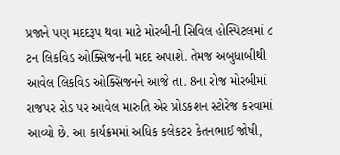પ્રજાને પણ મદદરૂપ થવા માટે મોરબીની સિવિલ હોસ્પિટલમાં ૮ ટન લિકવિડ ઓક્સિજનની મદદ અપાશે. તેમજ અબુધાબીથી આવેલ લિકવિડ ઓક્સિજનને આજે તા. 8ના રોજ મોરબીમાં રાજપર રોડ પર આવેલ મારુતિ એર પ્રોડકશન સ્ટોરેજ કરવામાં આવ્યો છે. આ કાર્યક્રમમાં અધિક કલેકટર કેતનભાઈ જોષી,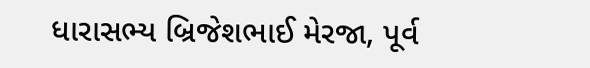ધારાસભ્ય બ્રિજેશભાઈ મેરજા, પૂર્વ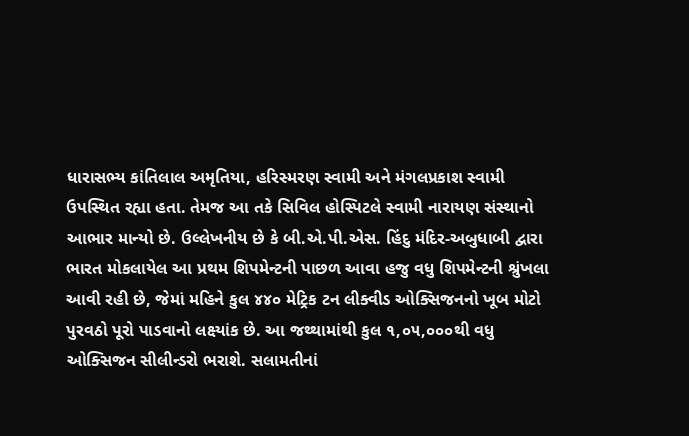ધારાસભ્ય કાંતિલાલ અમૃતિયા, હરિસ્મરણ સ્વામી અને મંગલપ્રકાશ સ્વામી ઉપસ્થિત રહ્યા હતા. તેમજ આ તકે સિવિલ હોસ્પિટલે સ્વામી નારાયણ સંસ્થાનો આભાર માન્યો છે. ઉલ્લેખનીય છે કે બી.એ.પી.એસ. હિંદુ મંદિર-અબુધાબી દ્વારા ભારત મોકલાયેલ આ પ્રથમ શિપમેન્ટની પાછળ આવા હજુ વધુ શિપમેન્ટની શ્રુંખલા આવી રહી છે, જેમાં મહિને કુલ ૪૪૦ મેટ્રિક ટન લીક્વીડ ઓક્સિજનનો ખૂબ મોટો પુરવઠો પૂરો પાડવાનો લક્ષ્યાંક છે. આ જથ્થામાંથી કુલ ૧,૦૫,૦૦૦થી વધુ ઓક્સિજન સીલીન્ડરો ભરાશે. સલામતીનાં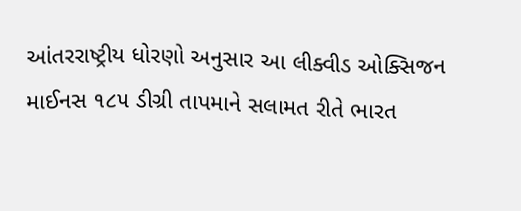આંતરરાષ્ટ્રીય ધોરણો અનુસાર આ લીક્વીડ ઓક્સિજન માઈનસ ૧૮૫ ડીગ્રી તાપમાને સલામત રીતે ભારત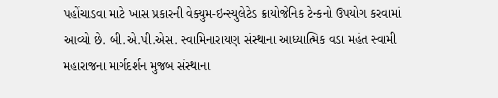પહોંચાડવા માટે ખાસ પ્રકારની વેક્યુમ-ઇન્સ્યુલેટેડ ક્રાયોજેનિક ટેન્કનો ઉપયોગ કરવામાં આવ્યો છે. બી.એ.પી.એસ. સ્વામિનારાયણ સંસ્થાના આધ્યાત્મિક વડા મહંત સ્વામી મહારાજના માર્ગદર્શન મુજબ સંસ્થાના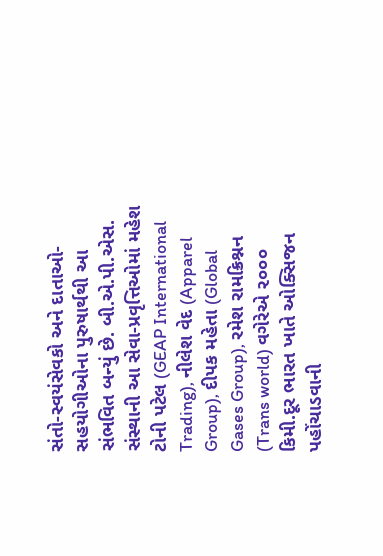સંતો-સ્વયંસેવકો અને દાતાઓ-સહયોગીઓના પુરુષાર્થથી આ સંભવિત બન્યું છે. બી.એ.પી.એસ. સંસ્થાની આ સેવા-પ્રવૃત્તિઓમાં મહેશ ટોની પટેલ (GEAP International Trading), નીલેશ વેદ (Apparel Group), દીપક મહેતા (Global Gases Group), રમેશ રામક્રિશ્નન (Trans world) વગેરેએ ૨૦૦૦ કિમી.દૂર ભારત ખાતે ઓક્સિજન પહોંચાડવાની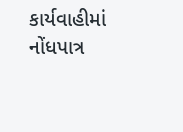કાર્યવાહીમાં નોંધપાત્ર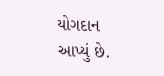યોગદાન આપ્યું છે.